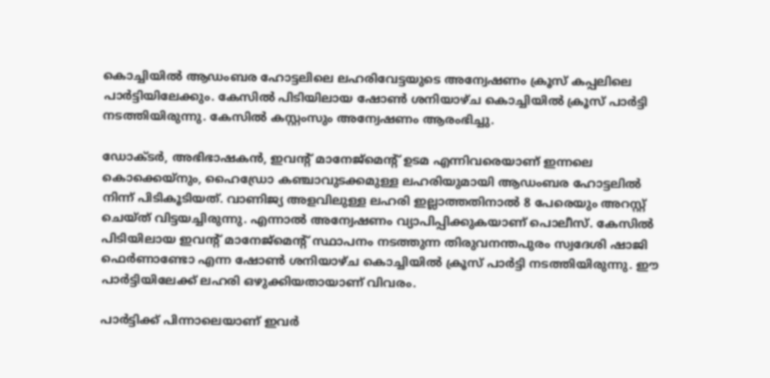കൊച്ചിയിൽ ആഡംബര ഹോട്ടലിലെ ലഹരിവേട്ടയുടെ അന്വേഷണം ക്രൂസ് കപ്പലിലെ പാർട്ടിയിലേക്കും. കേസിൽ പിടിയിലായ ഷോൺ ശനിയാഴ്ച കൊച്ചിയിൽ ക്രൂസ് പാർട്ടി നടത്തിയിരുന്നു. കേസിൽ കസ്റ്റംസും അന്വേഷണം ആരംഭിച്ചു.

ഡോക്ടർ, അഭിഭാഷകൻ, ഇവന്‍റ് മാനേജ്മെന്റ് ഉടമ എന്നിവരെയാണ് ഇന്നലെ കൊക്കെയ്നും, ഹൈഡ്രോ കഞ്ചാവുടക്കമുള്ള ലഹരിയുമായി ആഡംബര ഹോട്ടലിൽ നിന്ന് പിടികൂടിയത്. വാണിജ്യ അളവിലുള്ള ലഹരി ഇല്ലാത്തതിനാൽ 8 പേരെയും അറസ്റ്റ് ചെയ്ത് വിട്ടയച്ചിരുന്നു. എന്നാൽ അന്വേഷണം വ്യാപിപ്പിക്കുകയാണ് പൊലീസ്. കേസിൽ പിടിയിലായ ഇവന്‍റ് മാനേജ്മെന്‍റ് സ്ഥാപനം നടത്തുന്ന തിരുവനന്തപുരം സ്വദേശി ഷാജി ഫെർണാണ്ടോ എന്ന ഷോൺ ശനിയാഴ്ച കൊച്ചിയിൽ ക്രൂസ് പാർട്ടി നടത്തിയിരുന്നു. ഈ പാർട്ടിയിലേക്ക് ലഹരി ഒഴുക്കിയതായാണ് വിവരം.

പാർട്ടിക്ക് പിന്നാലെയാണ് ഇവർ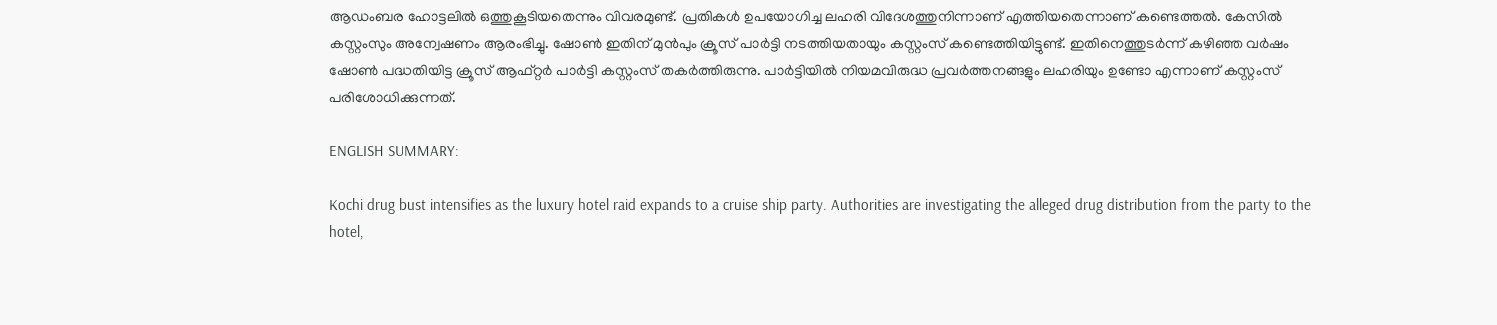ആഡംബര ഹോട്ടലിൽ ഒത്തുകൂടിയതെന്നും വിവരമുണ്ട്. പ്രതികൾ ഉപയോഗിച്ച ലഹരി വിദേശത്തുനിന്നാണ് എത്തിയതെന്നാണ് കണ്ടെത്തൽ. കേസിൽ കസ്റ്റംസും അന്വേഷണം ആരംഭിച്ചു. ഷോൺ ഇതിന് മുൻപും ക്രൂസ് പാർട്ടി നടത്തിയതായും കസ്റ്റംസ് കണ്ടെത്തിയിട്ടുണ്ട്. ഇതിനെത്തുടർന്ന് കഴിഞ്ഞ വർഷം ഷോൺ പദ്ധതിയിട്ട ക്രൂസ് ആഫ്റ്റർ പാർട്ടി കസ്റ്റംസ് തകർത്തിരുന്നു. പാർട്ടിയിൽ നിയമവിരുദ്ധ പ്രവർത്തനങ്ങളും ലഹരിയും ഉണ്ടോ എന്നാണ് കസ്റ്റംസ് പരിശോധിക്കുന്നത്.

ENGLISH SUMMARY:

Kochi drug bust intensifies as the luxury hotel raid expands to a cruise ship party. Authorities are investigating the alleged drug distribution from the party to the hotel,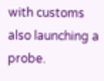with customs also launching a probe.